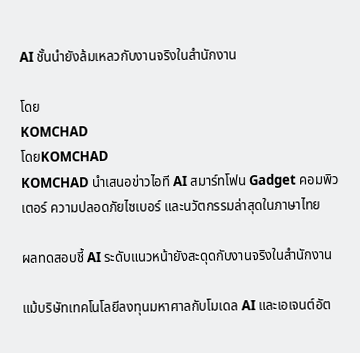AI ชั้นนำยังล้มเหลวกับงานจริงในสำนักงาน

โดย
KOMCHAD
โดยKOMCHAD
KOMCHAD นำเสนอข่าวไอที AI สมาร์ทโฟน Gadget คอมพิวเตอร์ ความปลอดภัยไซเบอร์ และนวัตกรรมล่าสุดในภาษาไทย

ผลทดสอบชี้ AI ระดับแนวหน้ายังสะดุดกับงานจริงในสำนักงาน

แม้บริษัทเทคโนโลยีลงทุนมหาศาลกับโมเดล AI และเอเจนต์อัต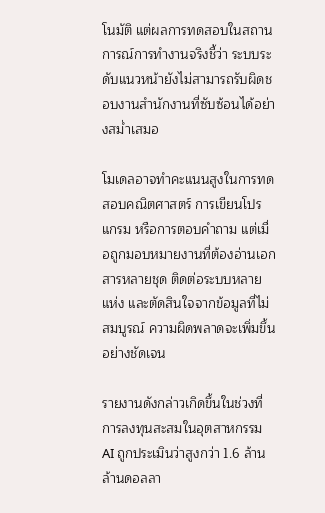โนมัติ แต่ผลการทดสอบในสถานการณ์การทำงานจริงชี้ว่า ระบบระดับแนวหน้ายังไม่สามารถรับผิดชอบงานสำนักงานที่ซับซ้อนได้อย่างสม่ำเสมอ

โมเดลอาจทำคะแนนสูงในการทดสอบคณิตศาสตร์ การเขียนโปรแกรม หรือการตอบคำถาม แต่เมื่อถูกมอบหมายงานที่ต้องอ่านเอกสารหลายชุด ติดต่อระบบหลายแห่ง และตัดสินใจจากข้อมูลที่ไม่สมบูรณ์ ความผิดพลาดจะเพิ่มขึ้นอย่างชัดเจน

รายงานดังกล่าวเกิดขึ้นในช่วงที่การลงทุนสะสมในอุตสาหกรรม AI ถูกประเมินว่าสูงกว่า 1.6 ล้านล้านดอลลา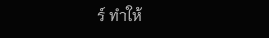ร์ ทำให้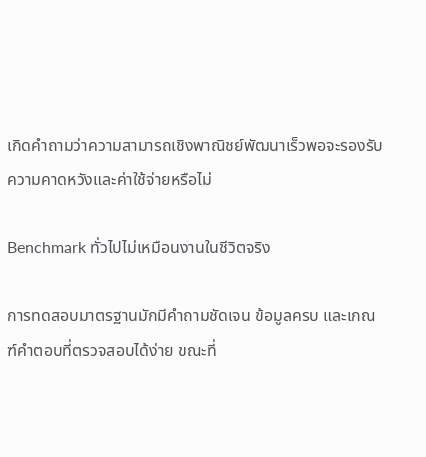เกิดคำถามว่าความสามารถเชิงพาณิชย์พัฒนาเร็วพอจะรองรับความคาดหวังและค่าใช้จ่ายหรือไม่

Benchmark ทั่วไปไม่เหมือนงานในชีวิตจริง

การทดสอบมาตรฐานมักมีคำถามชัดเจน ข้อมูลครบ และเกณฑ์คำตอบที่ตรวจสอบได้ง่าย ขณะที่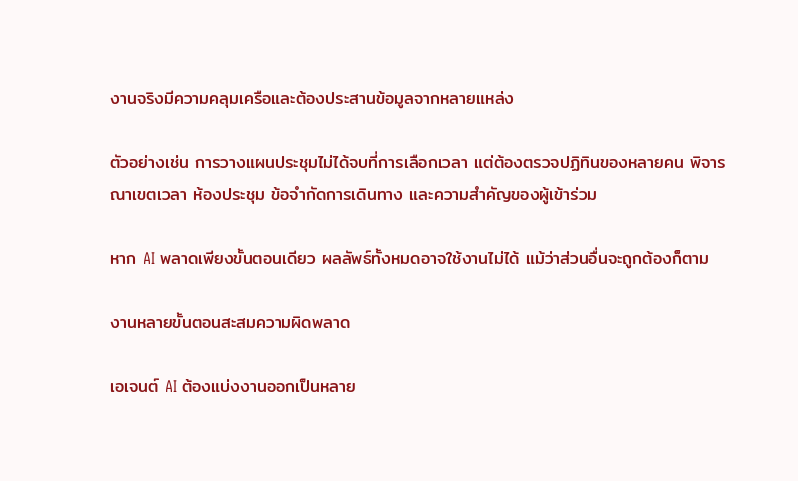งานจริงมีความคลุมเครือและต้องประสานข้อมูลจากหลายแหล่ง

ตัวอย่างเช่น การวางแผนประชุมไม่ได้จบที่การเลือกเวลา แต่ต้องตรวจปฏิทินของหลายคน พิจารณาเขตเวลา ห้องประชุม ข้อจำกัดการเดินทาง และความสำคัญของผู้เข้าร่วม

หาก AI พลาดเพียงขั้นตอนเดียว ผลลัพธ์ทั้งหมดอาจใช้งานไม่ได้ แม้ว่าส่วนอื่นจะถูกต้องก็ตาม

งานหลายขั้นตอนสะสมความผิดพลาด

เอเจนต์ AI ต้องแบ่งงานออกเป็นหลาย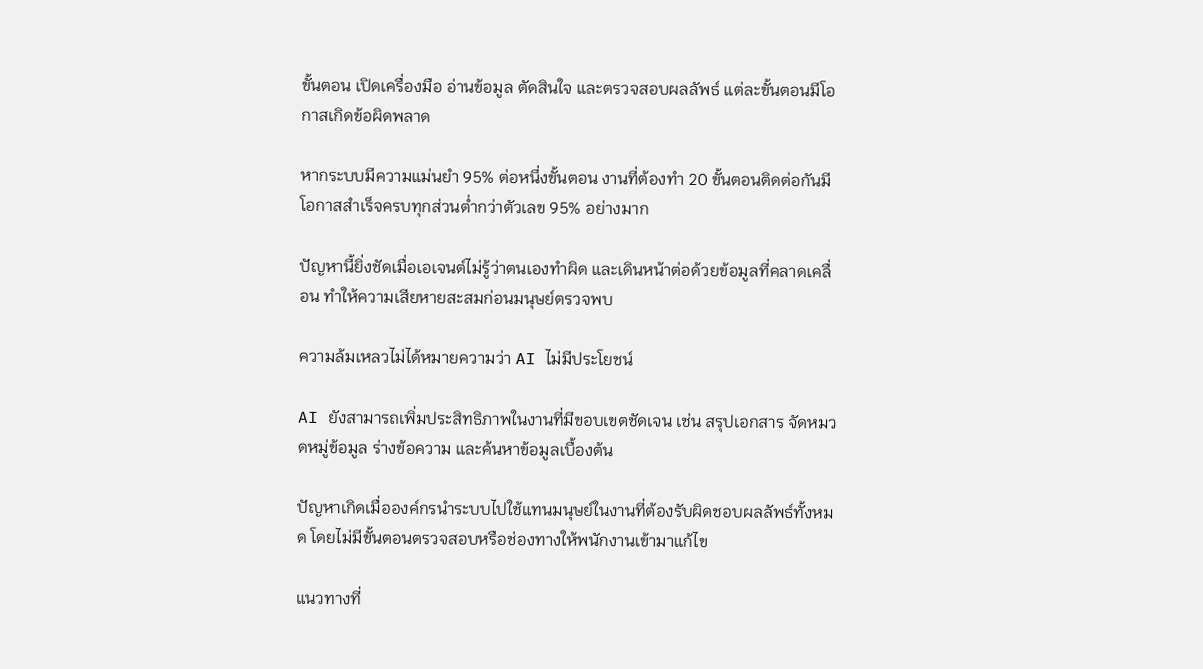ขั้นตอน เปิดเครื่องมือ อ่านข้อมูล ตัดสินใจ และตรวจสอบผลลัพธ์ แต่ละขั้นตอนมีโอกาสเกิดข้อผิดพลาด

หากระบบมีความแม่นยำ 95% ต่อหนึ่งขั้นตอน งานที่ต้องทำ 20 ขั้นตอนติดต่อกันมีโอกาสสำเร็จครบทุกส่วนต่ำกว่าตัวเลข 95% อย่างมาก

ปัญหานี้ยิ่งชัดเมื่อเอเจนต์ไม่รู้ว่าตนเองทำผิด และเดินหน้าต่อด้วยข้อมูลที่คลาดเคลื่อน ทำให้ความเสียหายสะสมก่อนมนุษย์ตรวจพบ

ความล้มเหลวไม่ได้หมายความว่า AI ไม่มีประโยชน์

AI ยังสามารถเพิ่มประสิทธิภาพในงานที่มีขอบเขตชัดเจน เช่น สรุปเอกสาร จัดหมวดหมู่ข้อมูล ร่างข้อความ และค้นหาข้อมูลเบื้องต้น

ปัญหาเกิดเมื่อองค์กรนำระบบไปใช้แทนมนุษย์ในงานที่ต้องรับผิดชอบผลลัพธ์ทั้งหมด โดยไม่มีขั้นตอนตรวจสอบหรือช่องทางให้พนักงานเข้ามาแก้ไข

แนวทางที่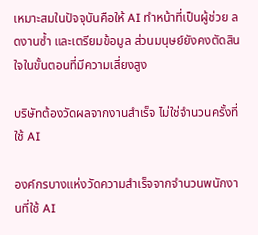เหมาะสมในปัจจุบันคือให้ AI ทำหน้าที่เป็นผู้ช่วย ลดงานซ้ำ และเตรียมข้อมูล ส่วนมนุษย์ยังคงตัดสินใจในขั้นตอนที่มีความเสี่ยงสูง

บริษัทต้องวัดผลจากงานสำเร็จ ไม่ใช่จำนวนครั้งที่ใช้ AI

องค์กรบางแห่งวัดความสำเร็จจากจำนวนพนักงานที่ใช้ AI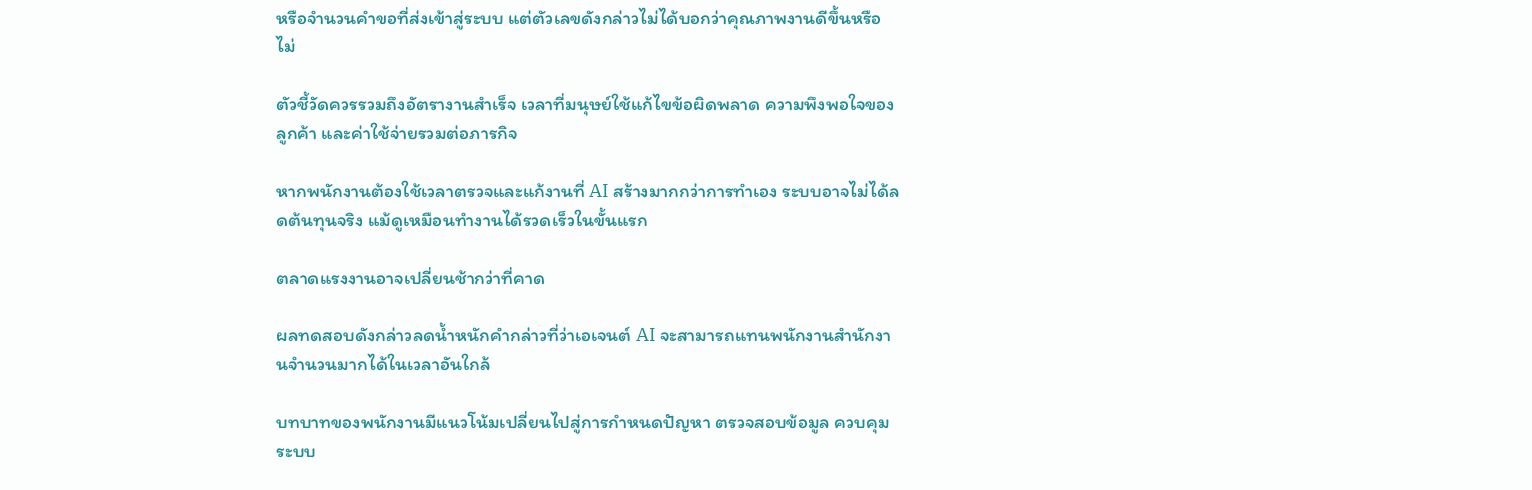หรือจำนวนคำขอที่ส่งเข้าสู่ระบบ แต่ตัวเลขดังกล่าวไม่ได้บอกว่าคุณภาพงานดีขึ้นหรือไม่

ตัวชี้วัดควรรวมถึงอัตรางานสำเร็จ เวลาที่มนุษย์ใช้แก้ไขข้อผิดพลาด ความพึงพอใจของลูกค้า และค่าใช้จ่ายรวมต่อภารกิจ

หากพนักงานต้องใช้เวลาตรวจและแก้งานที่ AI สร้างมากกว่าการทำเอง ระบบอาจไม่ได้ลดต้นทุนจริง แม้ดูเหมือนทำงานได้รวดเร็วในขั้นแรก

ตลาดแรงงานอาจเปลี่ยนช้ากว่าที่คาด

ผลทดสอบดังกล่าวลดน้ำหนักคำกล่าวที่ว่าเอเจนต์ AI จะสามารถแทนพนักงานสำนักงานจำนวนมากได้ในเวลาอันใกล้

บทบาทของพนักงานมีแนวโน้มเปลี่ยนไปสู่การกำหนดปัญหา ตรวจสอบข้อมูล ควบคุมระบบ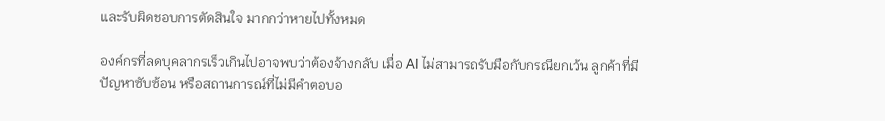และรับผิดชอบการตัดสินใจ มากกว่าหายไปทั้งหมด

องค์กรที่ลดบุคลากรเร็วเกินไปอาจพบว่าต้องจ้างกลับ เมื่อ AI ไม่สามารถรับมือกับกรณียกเว้น ลูกค้าที่มีปัญหาซับซ้อน หรือสถานการณ์ที่ไม่มีคำตอบอ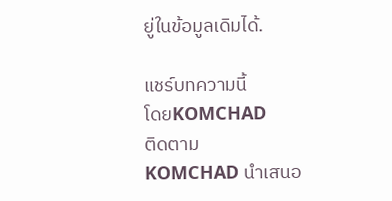ยู่ในข้อมูลเดิมได้.

แชร์บทความนี้
โดยKOMCHAD
ติดตาม
KOMCHAD นำเสนอ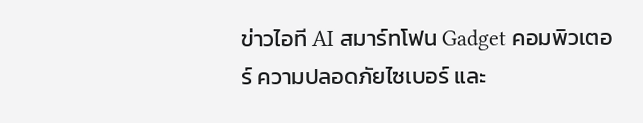ข่าวไอที AI สมาร์ทโฟน Gadget คอมพิวเตอร์ ความปลอดภัยไซเบอร์ และ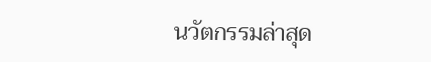นวัตกรรมล่าสุด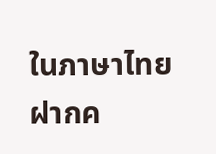ในภาษาไทย
ฝากค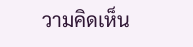วามคิดเห็น